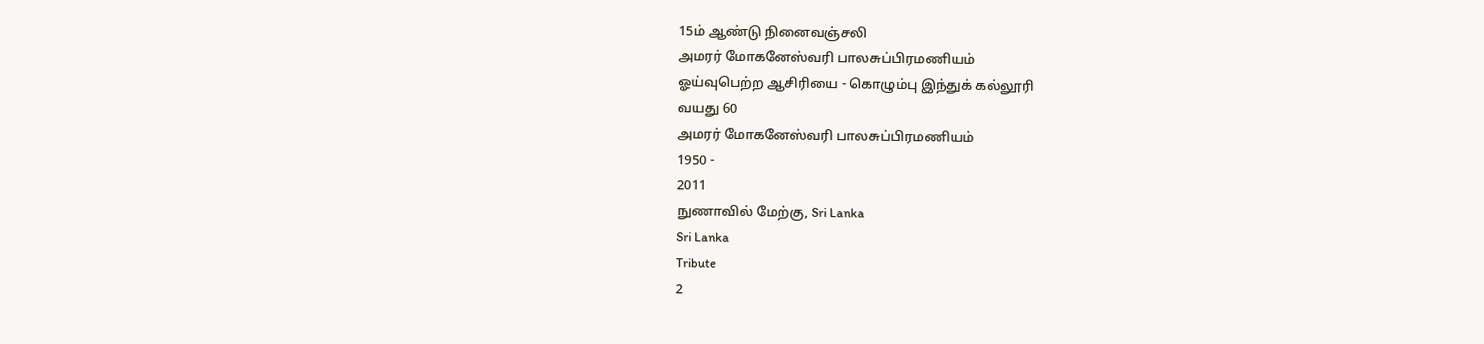15ம் ஆண்டு நினைவஞ்சலி
அமரர் மோகனேஸ்வரி பாலசுப்பிரமணியம்
ஓய்வுபெற்ற ஆசிரியை - கொழும்பு இந்துக் கல்லூரி
வயது 60
அமரர் மோகனேஸ்வரி பாலசுப்பிரமணியம்
1950 -
2011
நுணாவில் மேற்கு, Sri Lanka
Sri Lanka
Tribute
2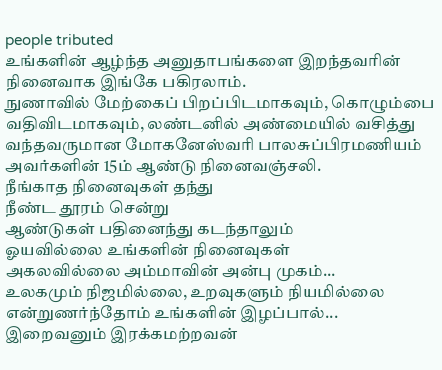people tributed
உங்களின் ஆழ்ந்த அனுதாபங்களை இறந்தவரின் நினைவாக இங்கே பகிரலாம்.
நுணாவில் மேற்கைப் பிறப்பிடமாகவும், கொழும்பை வதிவிடமாகவும், லண்டனில் அண்மையில் வசித்து வந்தவருமான மோகனேஸ்வரி பாலசுப்பிரமணியம் அவர்களின் 15ம் ஆண்டு நினைவஞ்சலி.
நீங்காத நினைவுகள் தந்து
நீண்ட தூரம் சென்று
ஆண்டுகள் பதினைந்து கடந்தாலும்
ஓயவில்லை உங்களின் நினைவுகள்
அகலவில்லை அம்மாவின் அன்பு முகம்...
உலகமும் நிஜமில்லை, உறவுகளும் நியமில்லை
என்றுணர்ந்தோம் உங்களின் இழப்பால்...
இறைவனும் இரக்கமற்றவன்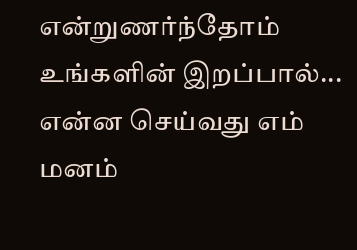என்றுணர்ந்தோம் உங்களின் இறப்பால்...
என்ன செய்வது எம் மனம்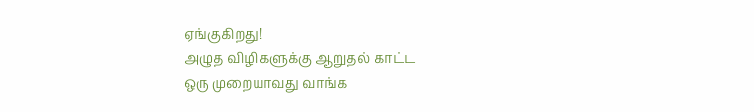ஏங்குகிறது!
அழுத விழிகளுக்கு ஆறுதல் காட்ட
ஒரு முறையாவது வாங்க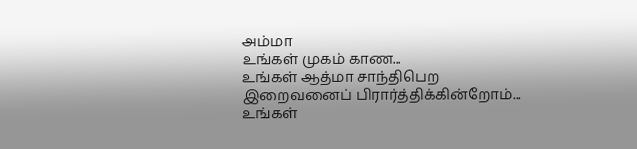அம்மா
உங்கள் முகம் காண...
உங்கள் ஆத்மா சாந்திபெற
இறைவனைப் பிரார்த்திக்கின்றோம்...
உங்கள்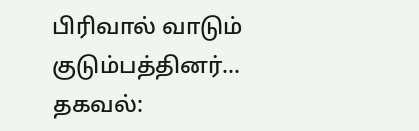பிரிவால் வாடும்
குடும்பத்தினர்...
தகவல்: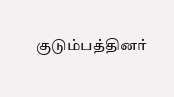குடும்பத்தினர்